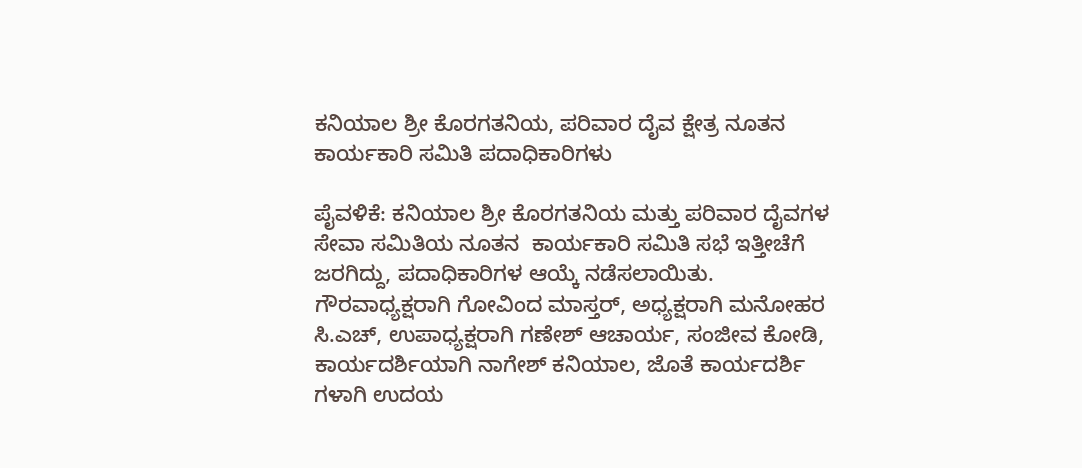ಕನಿಯಾಲ ಶ್ರೀ ಕೊರಗತನಿಯ, ಪರಿವಾರ ದೈವ ಕ್ಷೇತ್ರ ನೂತನ ಕಾರ್ಯಕಾರಿ ಸಮಿತಿ ಪದಾಧಿಕಾರಿಗಳು

ಪೈವಳಿಕೆ: ಕನಿಯಾಲ ಶ್ರೀ ಕೊರಗತನಿಯ ಮತ್ತು ಪರಿವಾರ ದೈವಗಳ ಸೇವಾ ಸಮಿತಿಯ ನೂತನ  ಕಾರ್ಯಕಾರಿ ಸಮಿತಿ ಸಭೆ ಇತ್ತೀಚೆಗೆ ಜರಗಿದ್ದು, ಪದಾಧಿಕಾರಿಗಳ ಆಯ್ಕೆ ನಡೆಸಲಾಯಿತು. ಗೌರವಾಧ್ಯಕ್ಷರಾಗಿ ಗೋವಿಂದ ಮಾಸ್ತರ್, ಅಧ್ಯಕ್ಷರಾಗಿ ಮನೋಹರ ಸಿ.ಎಚ್, ಉಪಾಧ್ಯಕ್ಷರಾಗಿ ಗಣೇಶ್ ಆಚಾರ್ಯ, ಸಂಜೀವ ಕೋಡಿ, ಕಾರ್ಯದರ್ಶಿಯಾಗಿ ನಾಗೇಶ್ ಕನಿಯಾಲ, ಜೊತೆ ಕಾರ್ಯದರ್ಶಿ ಗಳಾಗಿ ಉದಯ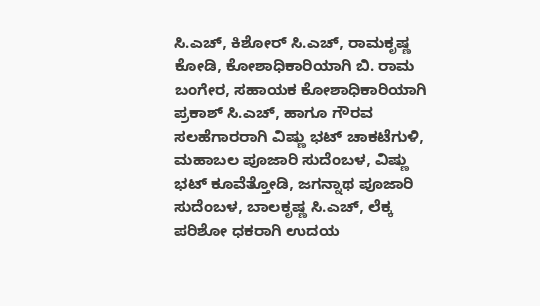ಸಿ.ಎಚ್, ಕಿಶೋರ್ ಸಿ.ಎಚ್, ರಾಮಕೃಷ್ಣ ಕೋಡಿ, ಕೋಶಾಧಿಕಾರಿಯಾಗಿ ಬಿ. ರಾಮ ಬಂಗೇರ, ಸಹಾಯಕ ಕೋಶಾಧಿಕಾರಿಯಾಗಿ ಪ್ರಕಾಶ್ ಸಿ.ಎಚ್, ಹಾಗೂ ಗೌರವ ಸಲಹೆಗಾರರಾಗಿ ವಿಷ್ಣು ಭಟ್ ಚಾಕಟೆಗುಳಿ, ಮಹಾಬಲ ಪೂಜಾರಿ ಸುದೆಂಬಳ, ವಿಷ್ಣು ಭಟ್ ಕೂವೆತ್ತೋಡಿ, ಜಗನ್ನಾಥ ಪೂಜಾರಿ ಸುದೆಂಬಳ, ಬಾಲಕೃಷ್ಣ ಸಿ.ಎಚ್, ಲೆಕ್ಕ ಪರಿಶೋ ಧಕರಾಗಿ ಉದಯ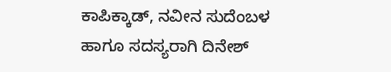ಕಾಪಿಕ್ಕಾಡ್, ನವೀನ ಸುದೆಂಬಳ ಹಾಗೂ ಸದಸ್ಯರಾಗಿ ದಿನೇಶ್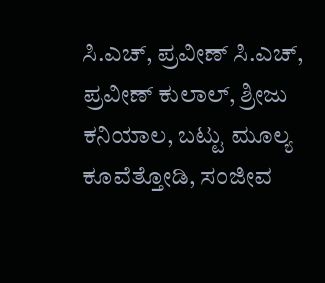ಸಿ.ಎಚ್, ಪ್ರವೀಣ್ ಸಿ.ಎಚ್, ಪ್ರವೀಣ್ ಕುಲಾಲ್, ಶ್ರೀಜು ಕನಿಯಾಲ, ಬಟ್ಟು ಮೂಲ್ಯ ಕೂವೆತ್ತೋಡಿ, ಸಂಜೀವ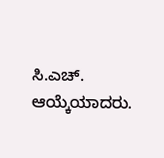ಸಿ.ಎಚ್. ಆಯ್ಕೆಯಾದರು.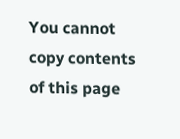You cannot copy contents of this page